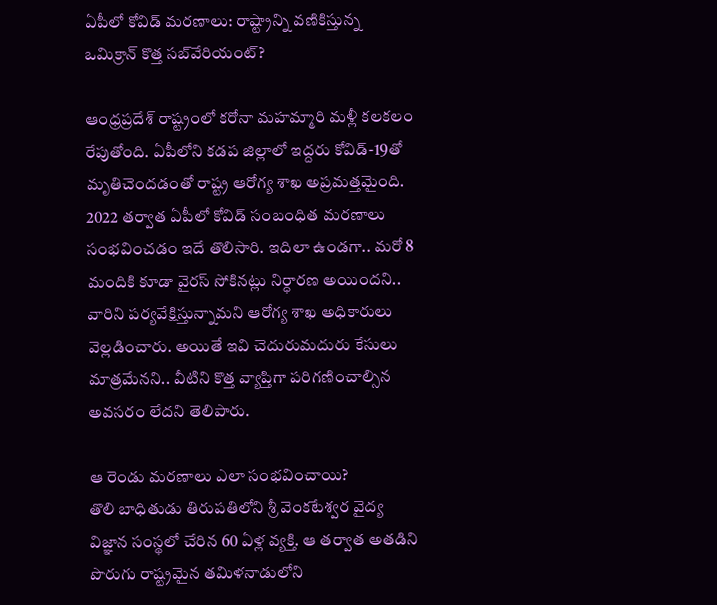ఏపీలో కోవిడ్ మరణాలు: రాష్ట్రాన్ని వణికిస్తున్న ఒమిక్రాన్ కొత్త సబ్‌వేరియంట్?

ఆంధ్రప్రదేశ్ రాష్ట్రంలో కరోనా మహమ్మారి మళ్లీ కలకలం రేపుతోంది. ఏపీలోని కడప జిల్లాలో ఇద్దరు కోవిడ్-19తో మృతిచెందడంతో రాష్ట్ర ఆరోగ్య శాఖ అప్రమత్తమైంది. 2022 తర్వాత ఏపీలో కోవిడ్ సంబంధిత మరణాలు సంభవించడం ఇదే తొలిసారి. ఇదిలా ఉండగా.. మరో 8 మందికి కూడా వైరస్ సోకినట్లు నిర్ధారణ అయిందని.. వారిని పర్యవేక్షిస్తున్నామని ఆరోగ్య శాఖ అధికారులు వెల్లడించారు. అయితే ఇవి చెదురుమదురు కేసులు మాత్రమేనని.. వీటిని కొత్త వ్యాప్తిగా పరిగణించాల్సిన అవసరం లేదని తెలిపారు.

ఆ రెండు మరణాలు ఎలా సంభవించాయి?
తొలి బాధితుడు తిరుపతిలోని శ్రీ వెంకటేశ్వర వైద్య విజ్ఞాన సంస్థలో చేరిన 60 ఏళ్ల వ్యక్తి. ఆ తర్వాత అతడిని పొరుగు రాష్ట్రమైన తమిళనాడులోని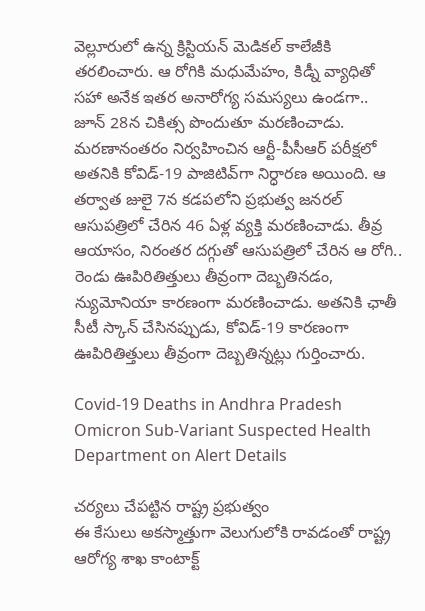వెల్లూరులో ఉన్న క్రిస్టియన్ మెడికల్ కాలేజీకి తరలించారు. ఆ రోగికి మధుమేహం, కిడ్నీ వ్యాధితో సహా అనేక ఇతర అనారోగ్య సమస్యలు ఉండగా.. జూన్ 28న చికిత్స పొందుతూ మరణించాడు. మరణానంతరం నిర్వహించిన ఆర్టీ-పీసీఆర్ పరీక్షలో అతనికి కోవిడ్-19 పాజిటివ్‌గా నిర్ధారణ అయింది. ఆ తర్వాత జులై 7న కడపలోని ప్రభుత్వ జనరల్ ఆసుపత్రిలో చేరిన 46 ఏళ్ల వ్యక్తి మరణించాడు. తీవ్ర ఆయాసం, నిరంతర దగ్గుతో ఆసుపత్రిలో చేరిన ఆ రోగి.. రెండు ఊపిరితిత్తులు తీవ్రంగా దెబ్బతినడం, న్యుమోనియా కారణంగా మరణించాడు. అతనికి ఛాతీ సీటీ స్కాన్ చేసినప్పుడు, కోవిడ్-19 కారణంగా ఊపిరితిత్తులు తీవ్రంగా దెబ్బతిన్నట్లు గుర్తించారు.

Covid-19 Deaths in Andhra Pradesh Omicron Sub-Variant Suspected Health Department on Alert Details

చర్యలు చేపట్టిన రాష్ట్ర ప్రభుత్వం
ఈ కేసులు అకస్మాత్తుగా వెలుగులోకి రావడంతో రాష్ట్ర ఆరోగ్య శాఖ కాంటాక్ట్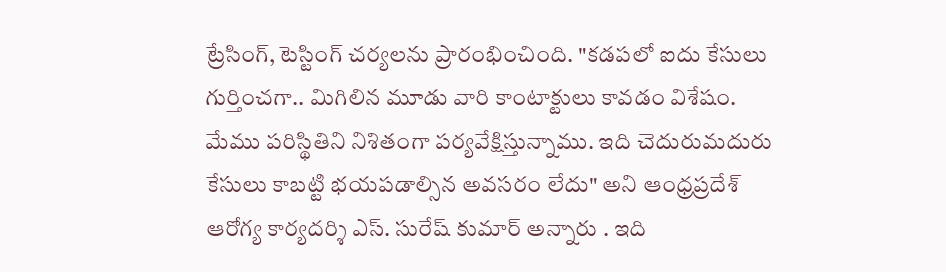ట్రేసింగ్, టెస్టింగ్ చర్యలను ప్రారంభించింది. "కడపలో ఐదు కేసులు గుర్తించగా.. మిగిలిన మూడు వారి కాంటాక్టులు కావడం విశేషం. మేము పరిస్థితిని నిశితంగా పర్యవేక్షిస్తున్నాము. ఇది చెదురుమదురు కేసులు కాబట్టి భయపడాల్సిన అవసరం లేదు" అని ఆంధ్రప్రదేశ్ ఆరోగ్య కార్యదర్శి ఎస్. సురేష్ కుమార్ అన్నారు . ఇది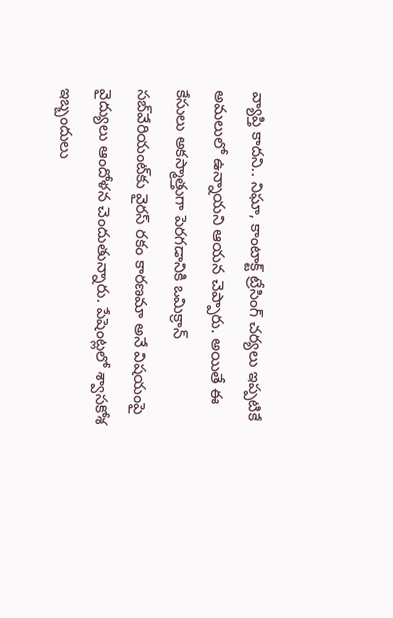వ్యాప్తి కాదని.. నిఘా, కాంటాక్ట్ ట్రేసింగ్ చర్యలు ఇప్పటికే అమలులో ఉన్నాయని ఆయన చెప్పారు. అయితే ఈ కేసులు అకస్మాత్తుగా పెరగడానికి ఒమిక్రాన్ సబ్‌వేరియంట్‌కు వైరస్ రకం కారణమా అనే విషయంపై వైద్యులు ఆందోళన చెందుతున్నారు. పేషెంట్లలో శ్వాసకోశ ఇబ్బందులు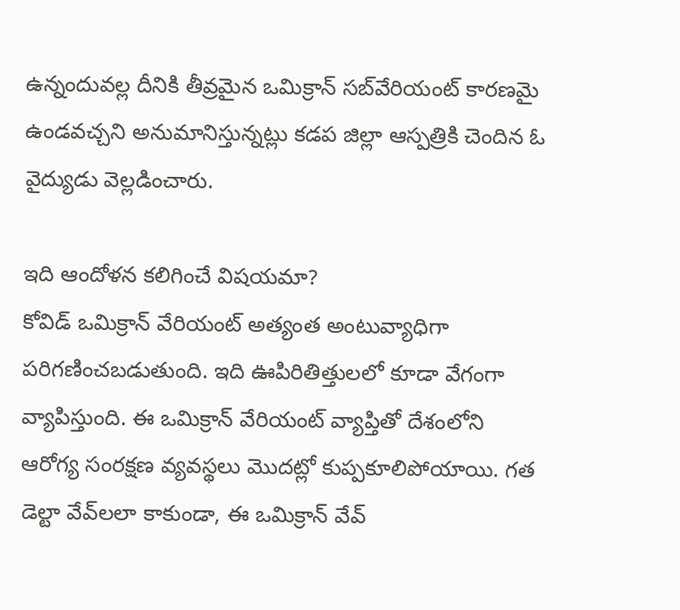ఉన్నందువల్ల దీనికి తీవ్రమైన ఒమిక్రాన్ సబ్‌వేరియంట్ కారణమై ఉండవచ్చని అనుమానిస్తున్నట్లు కడప జిల్లా ఆస్పత్రికి చెందిన ఓ వైద్యుడు వెల్లడించారు.

ఇది ఆందోళన కలిగించే విషయమా?
కోవిడ్ ఒమిక్రాన్ వేరియంట్ అత్యంత అంటువ్యాధిగా పరిగణించబడుతుంది. ఇది ఊపిరితిత్తులలో కూడా వేగంగా వ్యాపిస్తుంది. ఈ ఒమిక్రాన్ వేరియంట్ వ్యాప్తితో దేశంలోని ఆరోగ్య సంరక్షణ వ్యవస్థలు మొదట్లో కుప్పకూలిపోయాయి. గత డెల్టా వేవ్‌లలా కాకుండా, ఈ ఒమిక్రాన్ వేవ్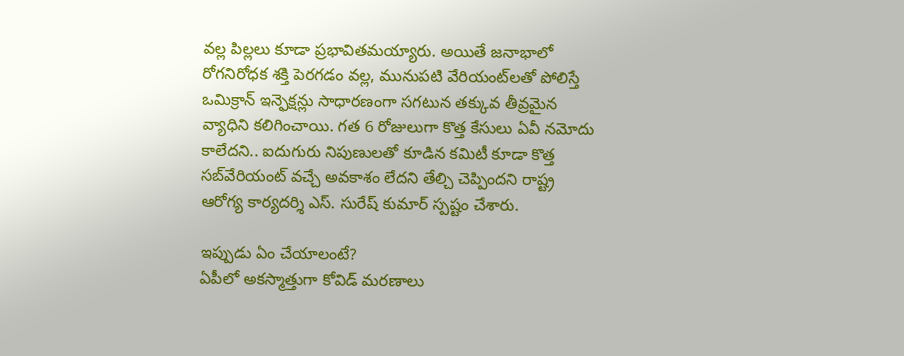వల్ల పిల్లలు కూడా ప్రభావితమయ్యారు. అయితే జనాభాలో రోగనిరోధక శక్తి పెరగడం వల్ల, మునుపటి వేరియంట్‌లతో పోలిస్తే ఒమిక్రాన్ ఇన్ఫెక్షన్లు సాధారణంగా సగటున తక్కువ తీవ్రమైన వ్యాధిని కలిగించాయి. గత 6 రోజులుగా కొత్త కేసులు ఏవీ నమోదు కాలేదని.. ఐదుగురు నిపుణులతో కూడిన కమిటీ కూడా కొత్త సబ్‌వేరియంట్ వచ్చే అవకాశం లేదని తేల్చి చెప్పిందని రాష్ట్ర ఆరోగ్య కార్యదర్శి ఎస్. సురేష్ కుమార్ స్పష్టం చేశారు.

ఇప్పుడు ఏం చేయాలంటే?
ఏపీలో అకస్మాత్తుగా కోవిడ్ మరణాలు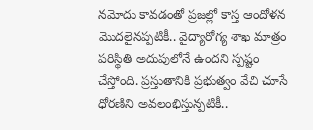నమోదు కావడంతో ప్రజల్లో కాస్త ఆందోళన మొదలైనప్పటికీ.. వైద్యారోగ్య శాఖ మాత్రం పరిస్థితి అదుపులోనే ఉందని స్పష్టం చేస్తోంది. ప్రస్తుతానికి ప్రభుత్వం వేచి చూసే ధోరణిని అవలంభిస్తున్పటికీ..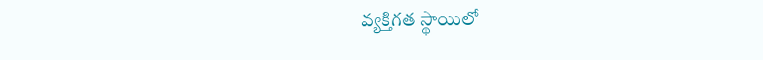వ్యక్తిగత స్థాయిలో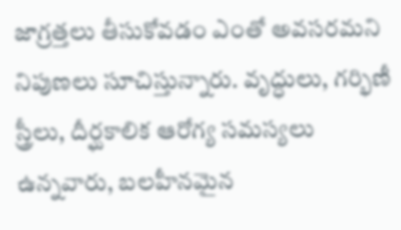జాగ్రత్తలు తీసుకోవడం ఎంతో అవసరమని నిపుణలు సూచిస్తున్నారు. వృద్ధులు, గర్భిణీ స్త్రీలు, దీర్ఘకాలిక ఆరోగ్య సమస్యలు ఉన్నవారు, బలహీనమైన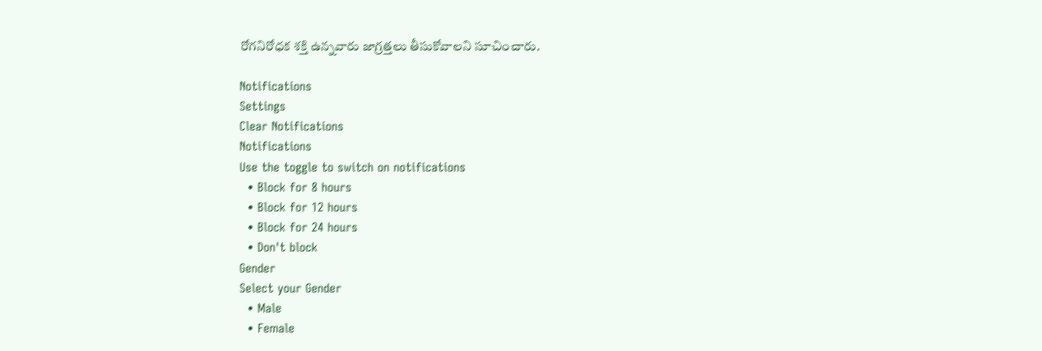రోగనిరోధక శక్తి ఉన్నవారు జాగ్రత్తలు తీసుకోవాలని సూచించారు.

Notifications
Settings
Clear Notifications
Notifications
Use the toggle to switch on notifications
  • Block for 8 hours
  • Block for 12 hours
  • Block for 24 hours
  • Don't block
Gender
Select your Gender
  • Male
  • Female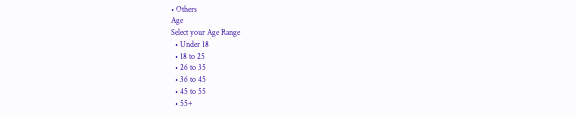• Others
Age
Select your Age Range
  • Under 18
  • 18 to 25
  • 26 to 35
  • 36 to 45
  • 45 to 55
  • 55+